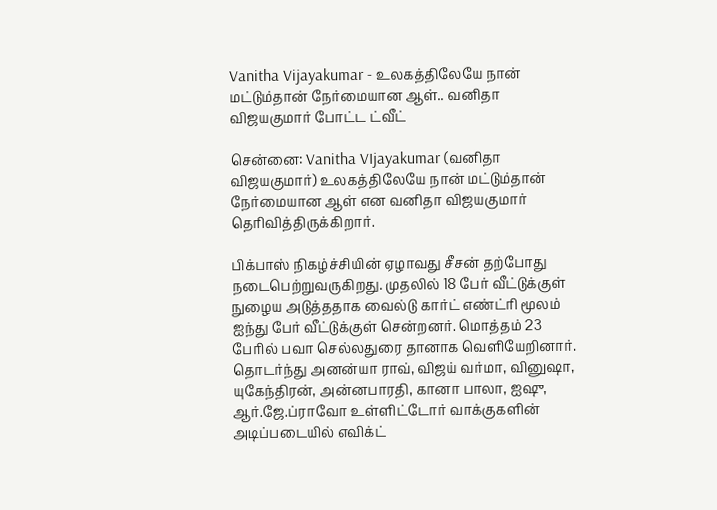Vanitha Vijayakumar - உலகத்திலேயே நான் மட்டும்தான் நேர்மையான ஆள்.. வனிதா விஜயகுமார் போட்ட ட்வீட்

சென்னை: Vanitha VIjayakumar (வனிதா விஜயகுமார்) உலகத்திலேயே நான் மட்டும்தான் நேர்மையான ஆள் என வனிதா விஜயகுமார் தெரிவித்திருக்கிறார்.

பிக்பாஸ் நிகழ்ச்சியின் ஏழாவது சீசன் தற்போது நடைபெற்றுவருகிறது. முதலில் 18 பேர் வீட்டுக்குள் நுழைய அடுத்ததாக வைல்டு கார்ட் எண்ட்ரி மூலம் ஐந்து பேர் வீட்டுக்குள் சென்றனர். மொத்தம் 23 பேரில் பவா செல்லதுரை தானாக வெளியேறினார். தொடர்ந்து அனன்யா ராவ், விஜய் வர்மா, வினுஷா, யுகேந்திரன், அன்னபாரதி, கானா பாலா, ஐஷு, ஆர்.ஜே.ப்ராவோ உள்ளிட்டோர் வாக்குகளின் அடிப்படையில் எவிக்ட்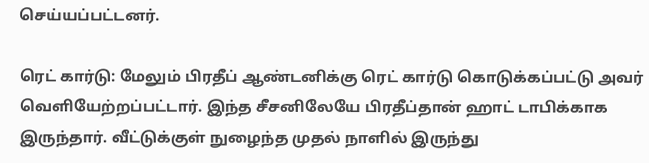செய்யப்பட்டனர்.

ரெட் கார்டு: மேலும் பிரதீப் ஆண்டனிக்கு ரெட் கார்டு கொடுக்கப்பட்டு அவர் வெளியேற்றப்பட்டார். இந்த சீசனிலேயே பிரதீப்தான் ஹாட் டாபிக்காக இருந்தார். வீட்டுக்குள் நுழைந்த முதல் நாளில் இருந்து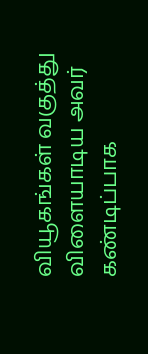வியூகங்கள் வகுத்து விளையாடிய அவர் கண்டிப்பாக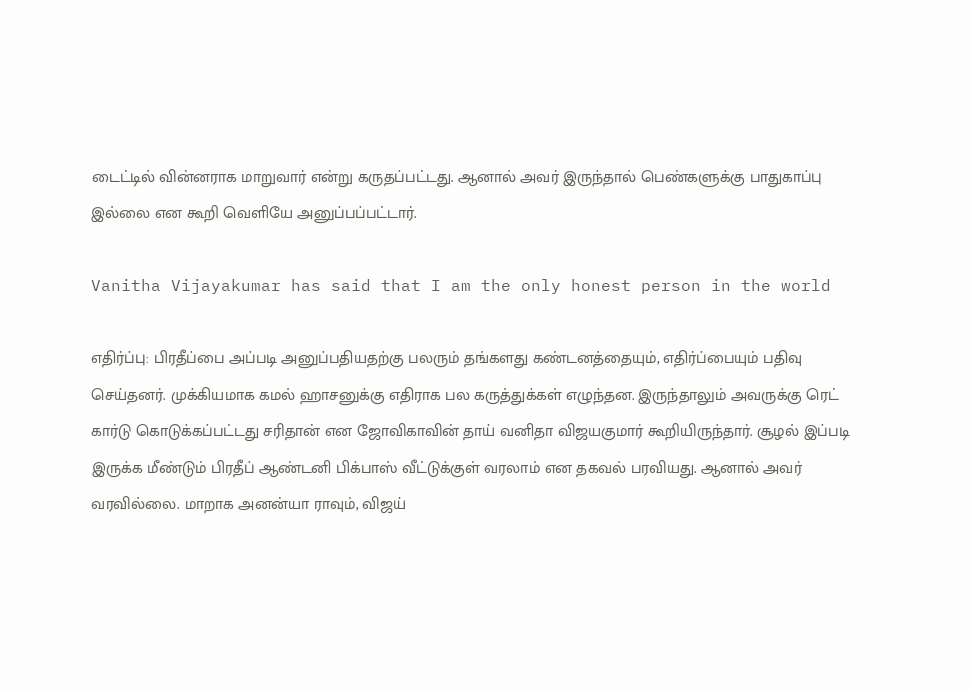டைட்டில் வின்னராக மாறுவார் என்று கருதப்பட்டது. ஆனால் அவர் இருந்தால் பெண்களுக்கு பாதுகாப்பு இல்லை என கூறி வெளியே அனுப்பப்பட்டார்.

Vanitha Vijayakumar has said that I am the only honest person in the world

எதிர்ப்பு: பிரதீப்பை அப்படி அனுப்பதியதற்கு பலரும் தங்களது கண்டனத்தையும், எதிர்ப்பையும் பதிவு செய்தனர். முக்கியமாக கமல் ஹாசனுக்கு எதிராக பல கருத்துக்கள் எழுந்தன. இருந்தாலும் அவருக்கு ரெட் கார்டு கொடுக்கப்பட்டது சரிதான் என ஜோவிகாவின் தாய் வனிதா விஜயகுமார் கூறியிருந்தார். சூழல் இப்படி இருக்க மீண்டும் பிரதீப் ஆண்டனி பிக்பாஸ் வீட்டுக்குள் வரலாம் என தகவல் பரவியது. ஆனால் அவர் வரவில்லை. மாறாக அனன்யா ராவும், விஜய்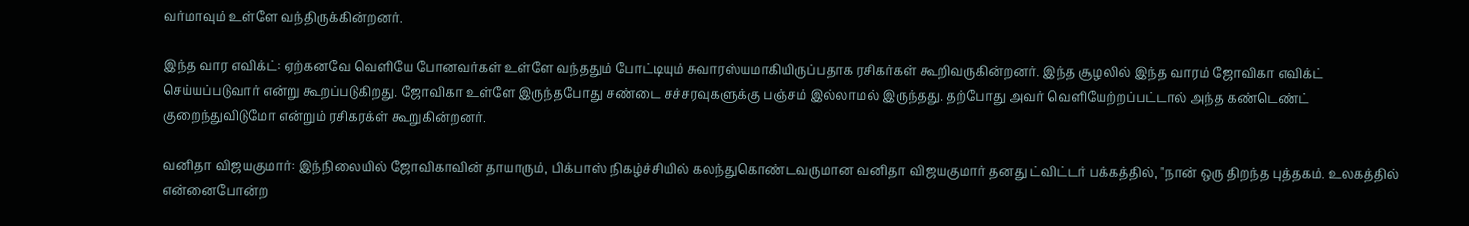வர்மாவும் உள்ளே வந்திருக்கின்றனர்.

இந்த வார எவிக்ட்: ஏற்கனவே வெளியே போனவர்கள் உள்ளே வந்ததும் போட்டியும் சுவாரஸ்யமாகியிருப்பதாக ரசிகர்கள் கூறிவருகின்றனர். இந்த சூழலில் இந்த வாரம் ஜோவிகா எவிக்ட் செய்யப்படுவார் என்று கூறப்படுகிறது. ஜோவிகா உள்ளே இருந்தபோது சண்டை சச்சரவுகளுக்கு பஞ்சம் இல்லாமல் இருந்தது. தற்போது அவர் வெளியேற்றப்பட்டால் அந்த கண்டெண்ட் குறைந்துவிடுமோ என்றும் ரசிகரக்ள் கூறுகின்றனர்.

வனிதா விஜயகுமார்: இந்நிலையில் ஜோவிகாவின் தாயாரும், பிக்பாஸ் நிகழ்ச்சியில் கலந்துகொண்டவருமான வனிதா விஜயகுமார் தனது ட்விட்டர் பக்கத்தில், "நான் ஒரு திறந்த புத்தகம். உலகத்தில் என்னைபோன்ற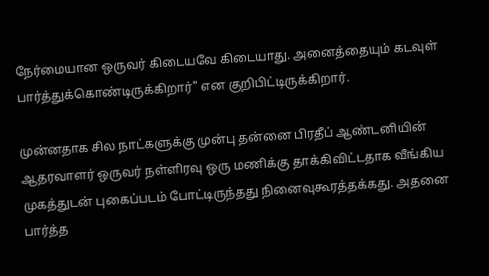நேர்மையான ஒருவர் கிடையவே கிடையாது. அனைத்தையும் கடவுள் பார்த்துக்கொண்டிருக்கிறார்" என குறிபிட்டிருக்கிறார்.

முன்னதாக சில நாட்களுக்கு முன்பு தன்னை பிரதீப் ஆண்டனியின் ஆதரவாளர் ஒருவர் நள்ளிரவு ஒரு மணிக்கு தாக்கிவிட்டதாக வீங்கிய முகத்துடன் புகைப்படம் போட்டிருந்தது நினைவுகூரத்தக்கது. அதனை பார்த்த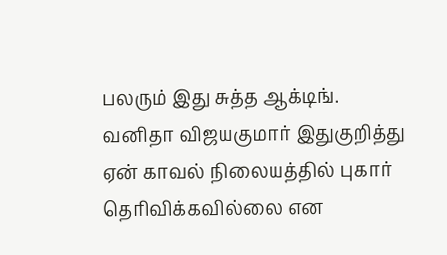பலரும் இது சுத்த ஆக்டிங். வனிதா விஜயகுமார் இதுகுறித்து ஏன் காவல் நிலையத்தில் புகார் தெரிவிக்கவில்லை என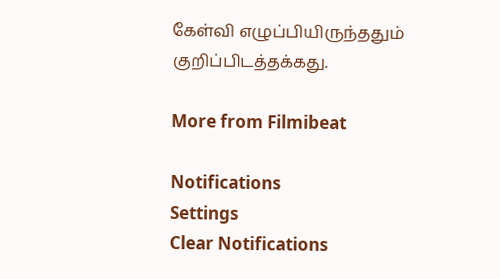கேள்வி எழுப்பியிருந்ததும் குறிப்பிடத்தக்கது.

More from Filmibeat

Notifications
Settings
Clear Notifications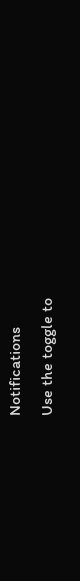Notifications
Use the toggle to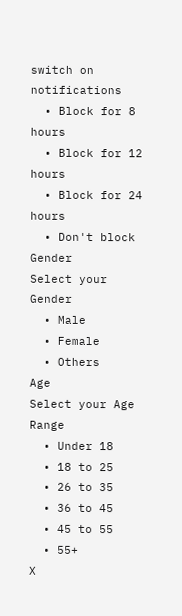switch on notifications
  • Block for 8 hours
  • Block for 12 hours
  • Block for 24 hours
  • Don't block
Gender
Select your Gender
  • Male
  • Female
  • Others
Age
Select your Age Range
  • Under 18
  • 18 to 25
  • 26 to 35
  • 36 to 45
  • 45 to 55
  • 55+
X